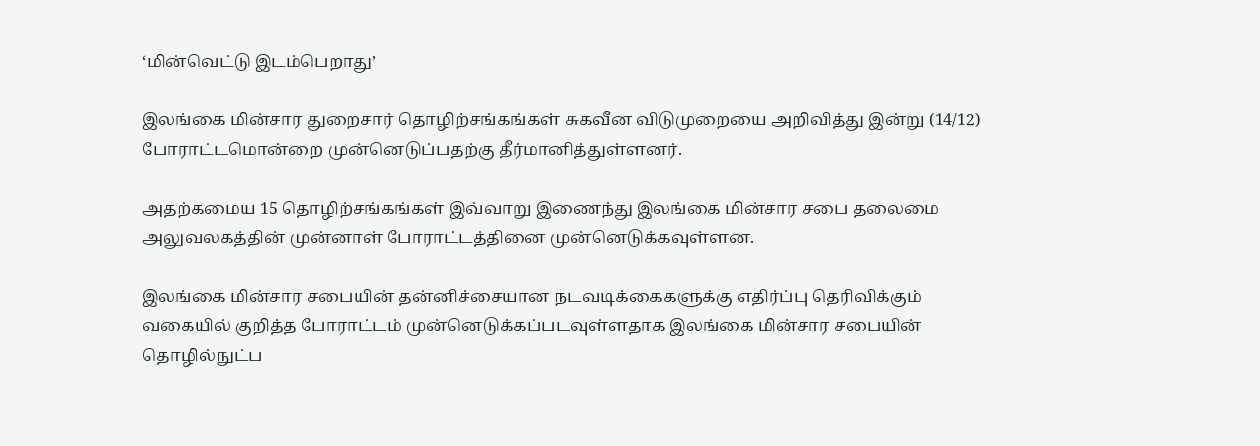‘மின்வெட்டு இடம்பெறாது’

இலங்கை மின்சார துறைசார் தொழிற்சங்கங்கள் சுகவீன விடுமுறையை அறிவித்து இன்று (14/12) போராட்டமொன்றை முன்னெடுப்பதற்கு தீர்மானித்துள்ளனர்.

அதற்கமைய 15 தொழிற்சங்கங்கள் இவ்வாறு இணைந்து இலங்கை மின்சார சபை தலைமை அலுவலகத்தின் முன்னாள் போராட்டத்தினை முன்னெடுக்கவுள்ளன.

இலங்கை மின்சார சபையின் தன்னிச்சையான நடவடிக்கைகளுக்கு எதிர்ப்பு தெரிவிக்கும் வகையில் குறித்த போராட்டம் முன்னெடுக்கப்படவுள்ளதாக இலங்கை மின்சார சபையின் தொழில்நுட்ப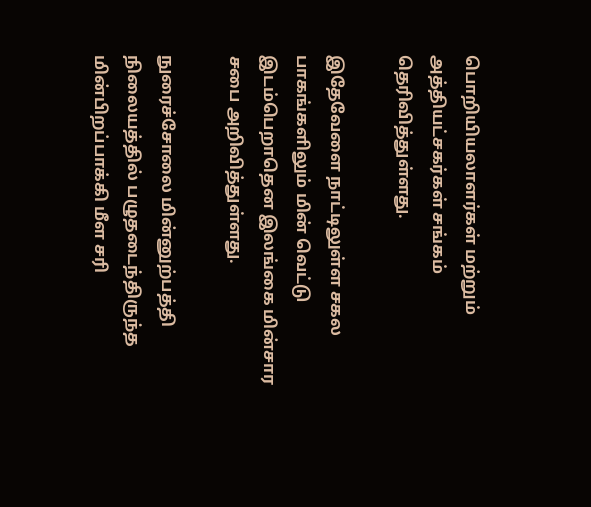பொறியியலாளர்கள் மற்றும் அத்தியட்சகர்கள் சங்கம் தெரிவித்துள்ளது.

இதேவேளை நாட்டிலுள்ள சகல பாகங்களிலும் மின் வெட்டு இடம்பெறாதென இலங்கை மின்சார சபை அறிவித்துள்ளது.

நுரைச்சோலை மின்னுற்பத்தி நிலையத்தில் பழுதடைந்திருந்த மின்பிறப்பாக்கி மீள சரி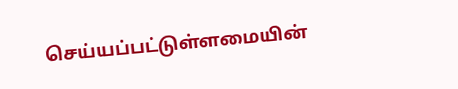செய்யப்பட்டுள்ளமையின்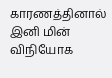காரணத்தினால் இனி மின் விநியோக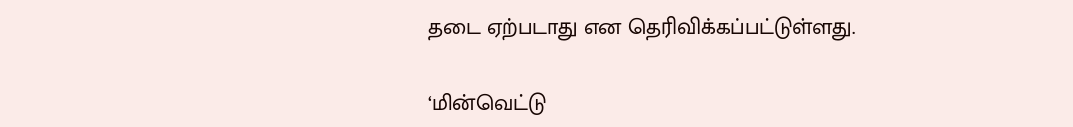தடை ஏற்படாது என தெரிவிக்கப்பட்டுள்ளது.

‘மின்வெட்டு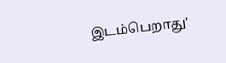இடம்பெறாது'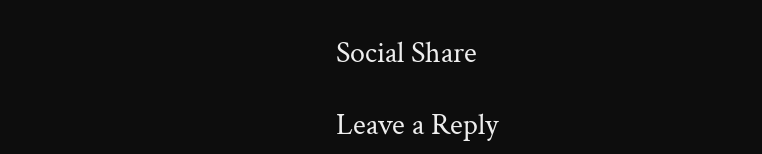Social Share

Leave a Reply